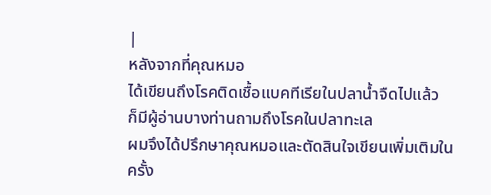|
หลังจากที่คุณหมอ
ได้เขียนถึงโรคติดเชื้อแบคทีเรียในปลาน้ำจืดไปแล้ว
ก็มีผู้อ่านบางท่านถามถึงโรคในปลาทะเล
ผมจึงได้ปรึกษาคุณหมอและตัดสินใจเขียนเพิ่มเติมในครั้ง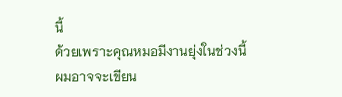นี้
ด้วยเพราะคุณหมอมีงานยุ่งในช่วงนี้
ผมอาจจะเขียน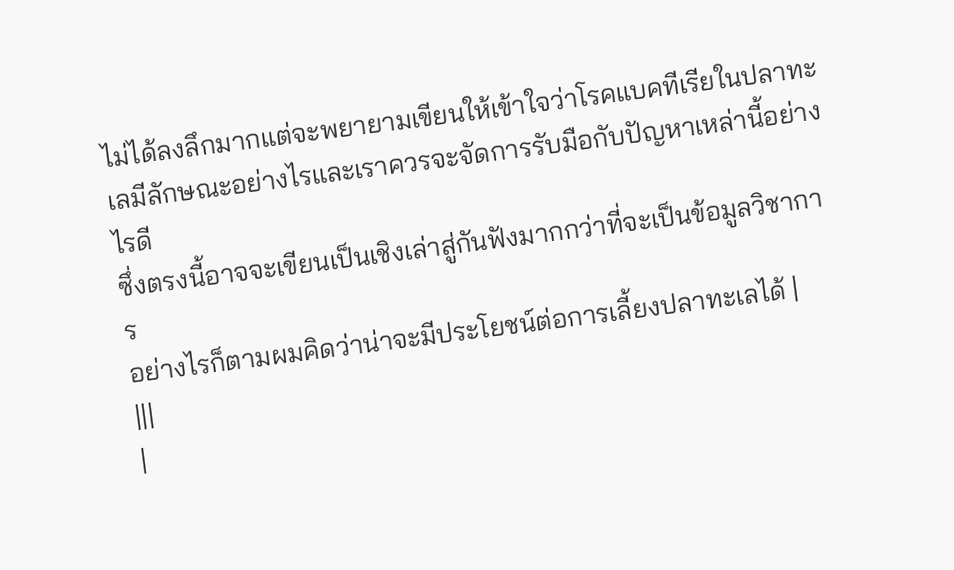ไม่ได้ลงลึกมากแต่จะพยายามเขียนให้เข้าใจว่าโรคแบคทีเรียในปลาทะเลมีลักษณะอย่างไรและเราควรจะจัดการรับมือกับปัญหาเหล่านี้อย่างไรดี
ซึ่งตรงนี้อาจจะเขียนเป็นเชิงเล่าสู่กันฟังมากกว่าที่จะเป็นข้อมูลวิชาการ
อย่างไรก็ตามผมคิดว่าน่าจะมีประโยชน์ต่อการเลี้ยงปลาทะเลได้ |
|||
|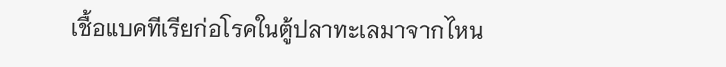เชื้อแบคทีเรียก่อโรคในตู้ปลาทะเลมาจากไหน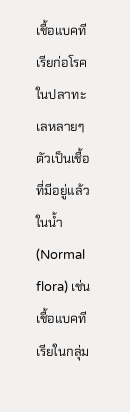เชื้อแบคทีเรียก่อโรคในปลาทะเลหลายๆตัวเป็นเชื้อที่มีอยู่แล้วในน้ำ (Normal flora) เช่น เชื้อแบคทีเรียในกลุ่ม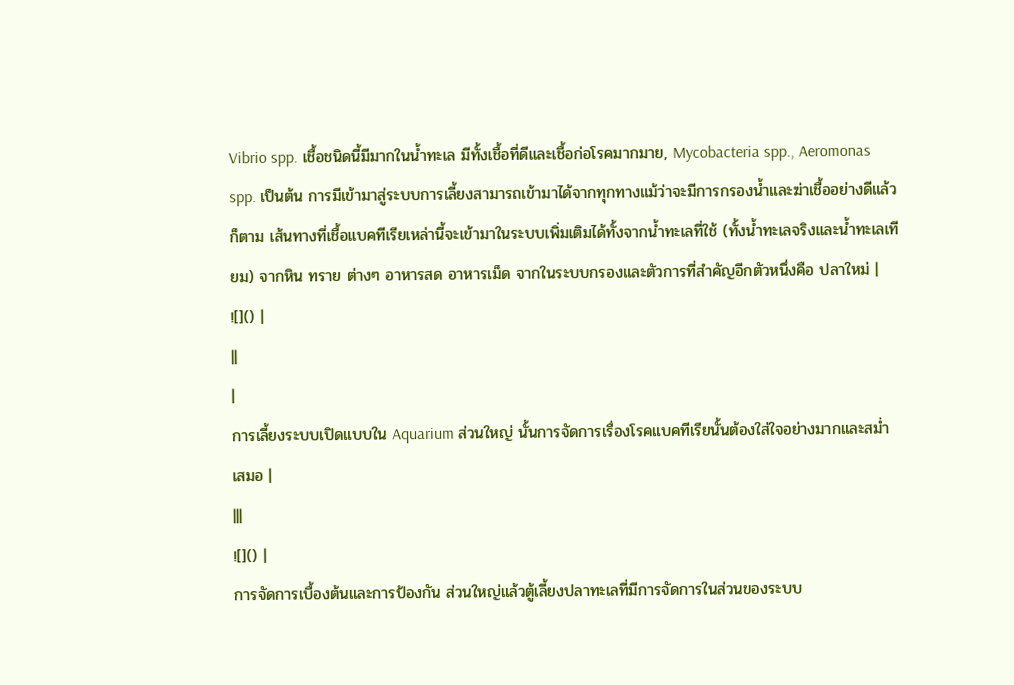Vibrio spp. เชื้อชนิดนี้มีมากในน้ำทะเล มีทั้งเชื้อที่ดีและเชื้อก่อโรคมากมาย, Mycobacteria spp., Aeromonas spp. เป็นต้น การมีเข้ามาสู่ระบบการเลี้ยงสามารถเข้ามาได้จากทุกทางแม้ว่าจะมีการกรองน้ำและฆ่าเชื้ออย่างดีแล้วก็ตาม เส้นทางที่เชื้อแบคทีเรียเหล่านี้จะเข้ามาในระบบเพิ่มเติมได้ทั้งจากน้ำทะเลที่ใช้ (ทั้งน้ำทะเลจริงและน้ำทะเลเทียม) จากหิน ทราย ต่างๆ อาหารสด อาหารเม็ด จากในระบบกรองและตัวการที่สำคัญอีกตัวหนึ่งคือ ปลาใหม่ |
![]() |
||
|
การเลี้ยงระบบเปิดแบบใน Aquarium ส่วนใหญ่ นั้นการจัดการเรื่องโรคแบคทีเรียนั้นต้องใส่ใจอย่างมากและสม่ำเสมอ |
|||
![]() |
การจัดการเบื้องต้นและการป้องกัน ส่วนใหญ่แล้วตู้เลี้ยงปลาทะเลที่มีการจัดการในส่วนของระบบ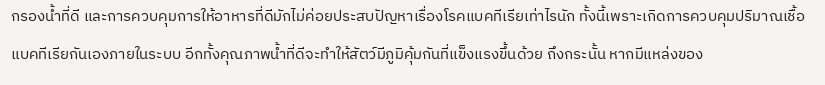กรองน้ำที่ดี และการควบคุมการให้อาหารที่ดีมักไม่ค่อยประสบปัญหาเรื่องโรคแบคทีเรียเท่าไรนัก ทั้งนี้เพราะเกิดการควบคุมปริมาณเชื้อแบคทีเรียกันเองภายในระบบ อีกทั้งคุณภาพน้ำที่ดีจะทำให้สัตว์มีภูมิคุ้มกันที่แข็งแรงขึ้นด้วย ถึงกระนั้น หากมีแหล่งของ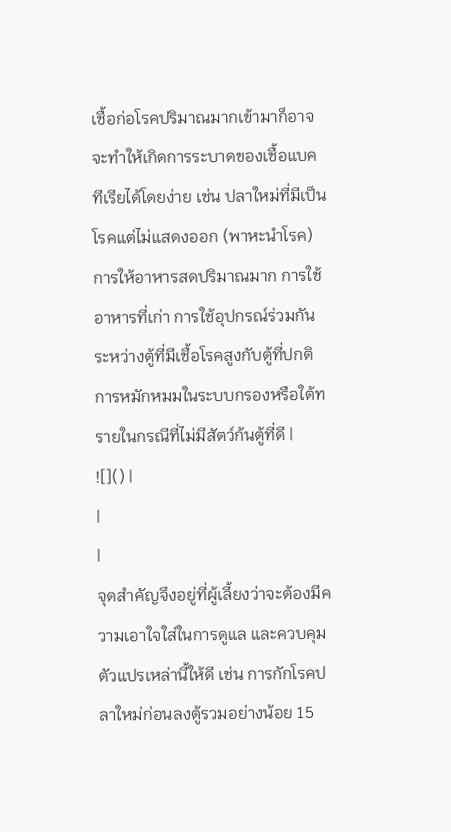เชื้อก่อโรคปริมาณมากเข้ามาก็อาจจะทำให้เกิดการระบาดของเชื้อแบคทีเรียได้โดยง่าย เช่น ปลาใหม่ที่มีเป็นโรคแต่ไม่แสดงออก (พาหะนำโรค) การให้อาหารสดปริมาณมาก การใช้อาหารที่เก่า การใช้อุปกรณ์ร่วมกันระหว่างตู้ที่มีเชื้อโรคสูงกับตู้ที่ปกติ การหมักหมมในระบบกรองหรือใต้ทรายในกรณีที่ไม่มีสัตว์ก้นตู้ที่ดี |
![]() |
|
|
จุดสำคัญจึงอยู่ที่ผู้เลี้ยงว่าจะต้องมีความเอาใจใส่ในการดูแล และควบคุมตัวแปรเหล่านี้ให้ดี เช่น การกักโรคปลาใหม่ก่อนลงตู้รวมอย่างน้อย 15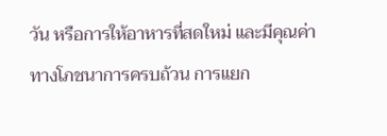วัน หรือการให้อาหารที่สดใหม่ และมีคุณค่าทางโภชนาการครบถ้วน การแยก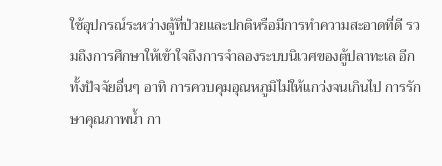ใช้อุปกรณ์ระหว่างตู้ที่ป่วยและปกติหรือมีการทำความสะอาดที่ดี รวมถึงการศึกษาให้เข้าใจถึงการจำลองระบบนิเวศของตู้ปลาทะเล อีกทั้งปัจจัยอื่นๆ อาทิ การควบคุมอุณหภูมิไม่ให้แกว่งจนเกินไป การรักษาคุณภาพน้ำ กา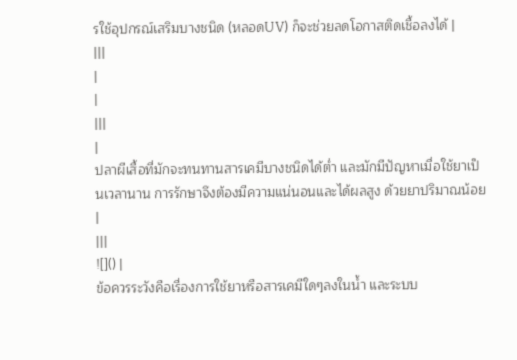รใช้อุปกรณ์เสริมบางชนิด (หลอดUV) ก็จะช่วยลดโอกาสติดเชื้อลงได้ |
|||
|
|
|||
|
ปลาผีเสื้อที่มักจะทนทานสารเคมีบางชนิดได้ต่ำ และมักมีปัญหาเมื่อใช้ยาเป็นเวลานาน การรักษาจึงต้องมีความแน่นอนและได้ผลสูง ด้วยยาปริมาณน้อย |
|||
![]() |
ข้อควรระวังคือเรื่องการใช้ยาหรือสารเคมีใดๆลงในน้ำ และระบบ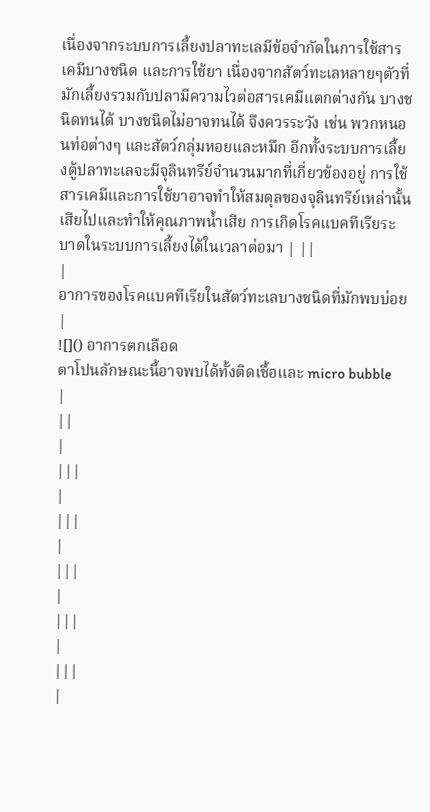เนื่องจากระบบการเลี้ยงปลาทะเลมีข้อจำกัดในการใช้สารเคมีบางชนิด และการใช้ยา เนื่องจากสัตว์ทะเลหลายๆตัวที่มักเลี้ยงรวมกับปลามีความไวต่อสารเคมีแตกต่างกัน บางชนิดทนได้ บางชนิดไม่อาจทนได้ จึงควรระวัง เช่น พวกหนอนท่อต่างๆ และสัตว์กลุ่มหอยและหมึก อีกทั้งระบบการเลี้ยงตู้ปลาทะเลจะมีจุลินทรีย์จำนวนมากที่เกี่ยวข้องอยู่ การใช้สารเคมีและการใช้ยาอาจทำให้สมดุลของจุลินทรีย์เหล่านั้นเสียไปและทำให้คุณภาพน้ำเสีย การเกิดโรคแบคทีเรียระบาดในระบบการเลี้ยงได้ในเวลาต่อมา | ||
|
อาการของโรคแบคทีเรียในสัตว์ทะเลบางชนิดที่มักพบบ่อย
|
![]() อาการตกเลือด
ตาโปนลักษณะนี้อาจพบได้ทั้งติดเชื้อและ micro bubble
|
||
|
|||
|
|||
|
|||
|
|||
|
|||
|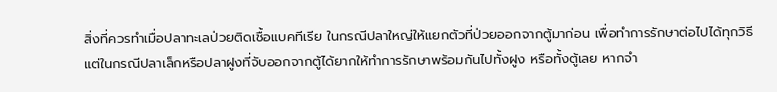สิ่งที่ควรทำเมื่อปลาทะเลป่วยติดเชื้อแบคทีเรีย ในกรณีปลาใหญ่ให้แยกตัวที่ป่วยออกจากตู้มาก่อน เพื่อทำการรักษาต่อไปได้ทุกวิธี แต่ในกรณีปลาเล็กหรือปลาฝูงที่จับออกจากตู้ได้ยากให้ทำการรักษาพร้อมกันไปทั้งฝูง หรือทั้งตู้เลย หากจำ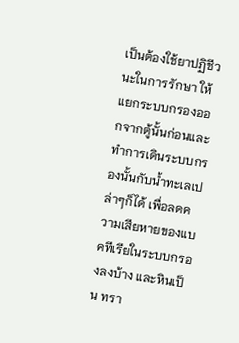เป็นต้องใช้ยาปฏิชีวนะในการรักษา ให้แยกระบบกรองออกจากตู้นั้นก่อนและทำการเดินระบบกรองนั้นกับน้ำทะเลเปล่าๆก็ได้ เพื่อลดความเสียหายของแบคทีเรียในระบบกรองลงบ้าง และหินเป็น ทรา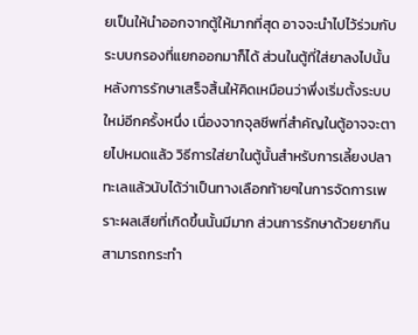ยเป็นให้นำออกจากตู้ให้มากที่สุด อาจจะนำไปไว้ร่วมกับระบบกรองที่แยกออกมาก็ได้ ส่วนในตู้ที่ใส่ยาลงไปนั้นหลังการรักษาเสร็จสิ้นให้คิดเหมือนว่าพึ่งเริ่มตั้งระบบใหม่อีกครั้งหนึ่ง เนื่องจากจุลชีพที่สำคัญในตู้อาจจะตายไปหมดแล้ว วิธีการใส่ยาในตู้นั้นสำหรับการเลี้ยงปลาทะเลแล้วนับได้ว่าเป็นทางเลือกท้ายๆในการจัดการเพราะผลเสียที่เกิดขึ้นนั้นมีมาก ส่วนการรักษาด้วยยากินสามารถกระทำ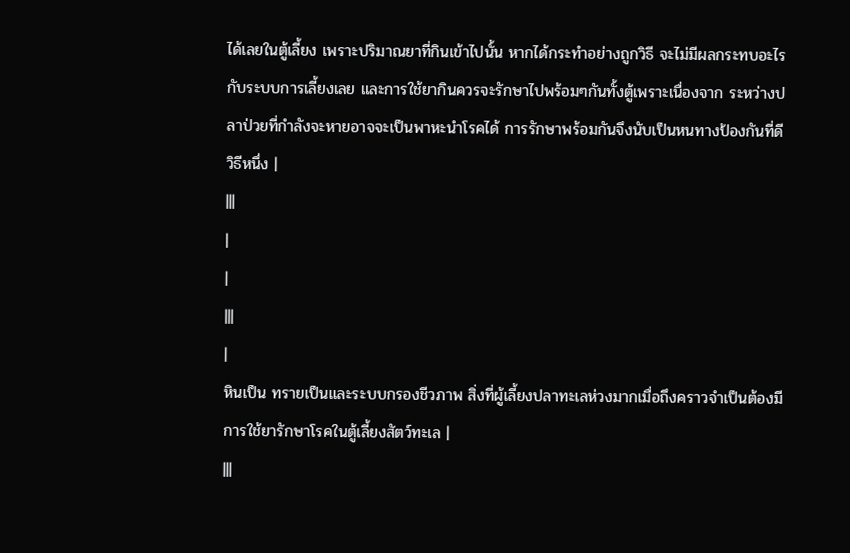ได้เลยในตู้เลี้ยง เพราะปริมาณยาที่กินเข้าไปนั้น หากได้กระทำอย่างถูกวิธี จะไม่มีผลกระทบอะไรกับระบบการเลี้ยงเลย และการใช้ยากินควรจะรักษาไปพร้อมๆกันทั้งตู้เพราะเนื่องจาก ระหว่างปลาป่วยที่กำลังจะหายอาจจะเป็นพาหะนำโรคได้ การรักษาพร้อมกันจึงนับเป็นหนทางป้องกันที่ดีวิธีหนึ่ง |
|||
|
|
|||
|
หินเป็น ทรายเป็นและระบบกรองชีวภาพ สิ่งที่ผู้เลี้ยงปลาทะเลห่วงมากเมื่อถึงคราวจำเป็นต้องมีการใช้ยารักษาโรคในตู้เลี้ยงสัตว์ทะเล |
|||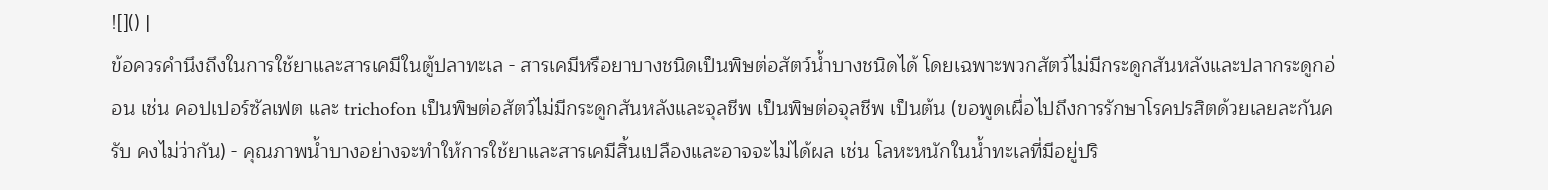![]() |
ข้อควรคำนึงถึงในการใช้ยาและสารเคมีในตู้ปลาทะเล - สารเคมีหรือยาบางชนิดเป็นพิษต่อสัตว์น้ำบางชนิดได้ โดยเฉพาะพวกสัตว์ไม่มีกระดูกสันหลังและปลากระดูกอ่อน เช่น คอปเปอร์ซัลเฟต และ trichofon เป็นพิษต่อสัตว์ไม่มีกระดูกสันหลังและจุลชีพ เป็นพิษต่อจุลชีพ เป็นต้น (ขอพูดเผื่อไปถึงการรักษาโรคปรสิตด้วยเลยละกันครับ คงไม่ว่ากัน) - คุณภาพน้ำบางอย่างจะทำให้การใช้ยาและสารเคมีสิ้นเปลืองและอาจจะไม่ได้ผล เช่น โลหะหนักในน้ำทะเลที่มีอยู่ปริ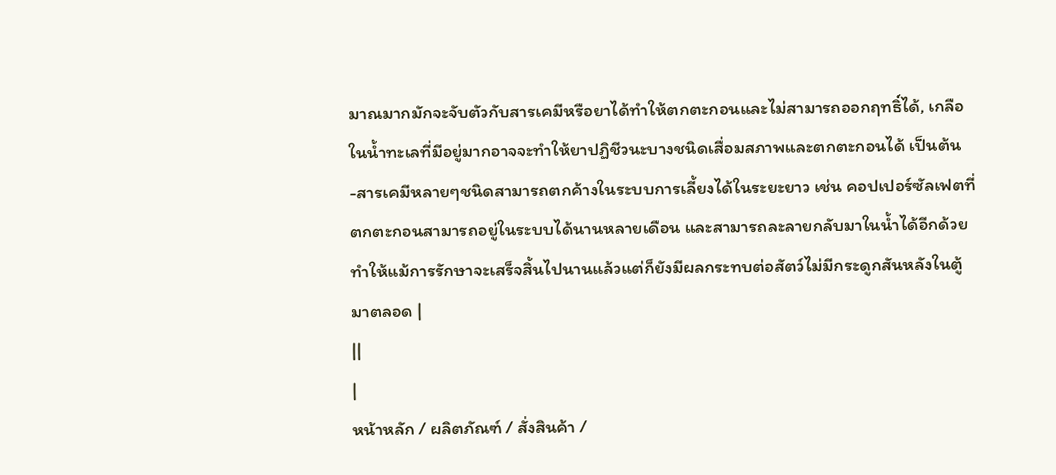มาณมากมักจะจับตัวกับสารเคมีหรือยาได้ทำให้ตกตะกอนและไม่สามารถออกฤทธิ์ได้, เกลือในน้ำทะเลที่มีอยู่มากอาจจะทำให้ยาปฏิชีวนะบางชนิดเสื่อมสภาพและตกตะกอนได้ เป็นต้น -สารเคมีหลายๆชนิดสามารถตกค้างในระบบการเลี้ยงได้ในระยะยาว เช่น คอปเปอร์ซัลเฟตที่ตกตะกอนสามารถอยู่ในระบบได้นานหลายเดือน และสามารถละลายกลับมาในน้ำได้อีกด้วยทำให้แม้การรักษาจะเสร็จสิ้นไปนานแล้วแต่ก็ยังมีผลกระทบต่อสัตว์ไม่มีกระดูกสันหลังในตู้มาตลอด |
||
|
หน้าหลัก / ผลิตภัณฑ์ / สั่งสินค้า /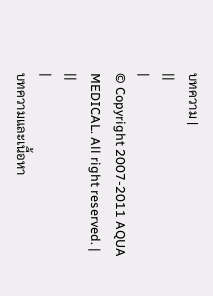บทความ |
||
|
© Copyright 2007-2011 AQUA MEDICAL. All right reserved. |
||
|
บทความและเนื้อหา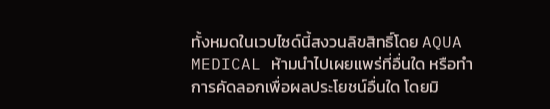ทั้งหมดในเวบไซด์นี้สงวนลิขสิทธิ์โดย AQUA MEDICAL ห้ามนำไปเผยแพร่ที่อื่นใด หรือทำการคัดลอกเพื่อผลประโยชน์อื่นใด โดยมิ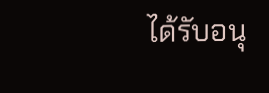ได้รับอนุ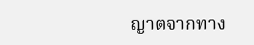ญาตจากทาง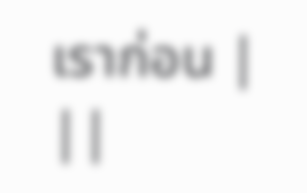เราก่อน |
||